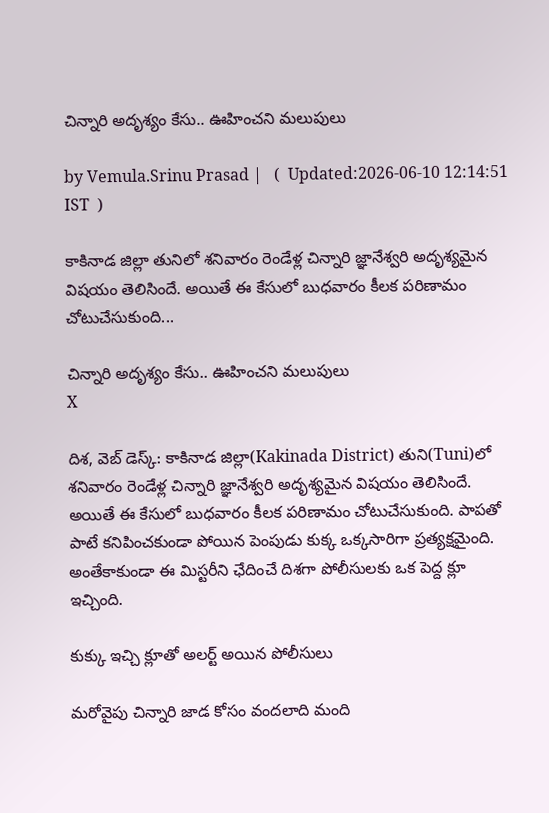చిన్నారి అదృశ్యం కేసు.. ఊహించని మలుపులు

by Vemula.Srinu Prasad |   (  Updated:2026-06-10 12:14:51  IST  )

కాకినాడ జిల్లా తునిలో శనివారం రెండేళ్ల చిన్నారి జ్ఞానేశ్వరి అదృశ్యమైన విషయం తెలిసిందే. అయితే ఈ కేసులో బుధవారం కీలక పరిణామం చోటుచేసుకుంది...

చిన్నారి అదృశ్యం కేసు.. ఊహించని మలుపులు
X

దిశ, వెబ్ డెస్క్: కాకినాడ జిల్లా(Kakinada District) తుని(Tuni)లో శనివారం రెండేళ్ల చిన్నారి జ్ఞానేశ్వరి అదృశ్యమైన విషయం తెలిసిందే. అయితే ఈ కేసులో బుధవారం కీలక పరిణామం చోటుచేసుకుంది. పాపతో పాటే కనిపించకుండా పోయిన పెంపుడు కుక్క ఒక్కసారిగా ప్రత్యక్షమైంది. అంతేకాకుండా ఈ మిస్టరీని ఛేదించే దిశగా పోలీసులకు ఒక పెద్ద క్లూ ఇచ్చింది.

కుక్కు ఇచ్చి క్లూతో అలర్ట్ అయిన పోలీసులు

మరోవైపు చిన్నారి జాడ కోసం వందలాది మంది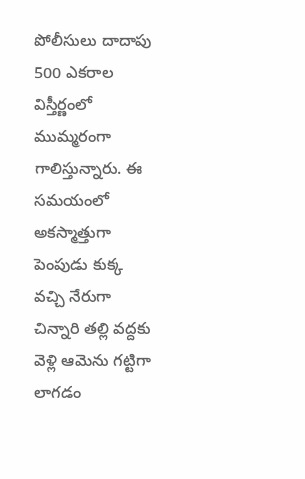పోలీసులు దాదాపు 500 ఎకరాల విస్తీర్ణంలో ముమ్మరంగా గాలిస్తున్నారు. ఈ సమయంలో అకస్మాత్తుగా పెంపుడు కుక్క వచ్చి నేరుగా చిన్నారి తల్లి వద్దకు వెళ్లి ఆమెను గట్టిగా లాగడం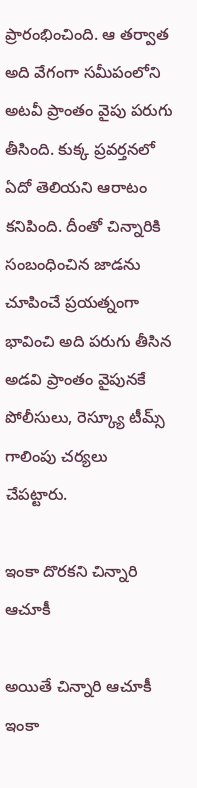ప్రారంభించింది. ఆ తర్వాత అది వేగంగా సమీపంలోని అటవీ ప్రాంతం వైపు పరుగు తీసింది. కుక్క ప్రవర్తనలో ఏదో తెలియని ఆరాటం కనిపింది. దీంతో చిన్నారికి సంబంధించిన జాడను చూపించే ప్రయత్నంగా భావించి అది పరుగు తీసిన అడవి ప్రాంతం వైపునకే పోలీసులు, రెస్క్యూ టీమ్స్ గాలింపు చర్యలు చేపట్టారు.

ఇంకా దొరకని చిన్నారి ఆచూకీ

అయితే చిన్నారి ఆచూకీ ఇంకా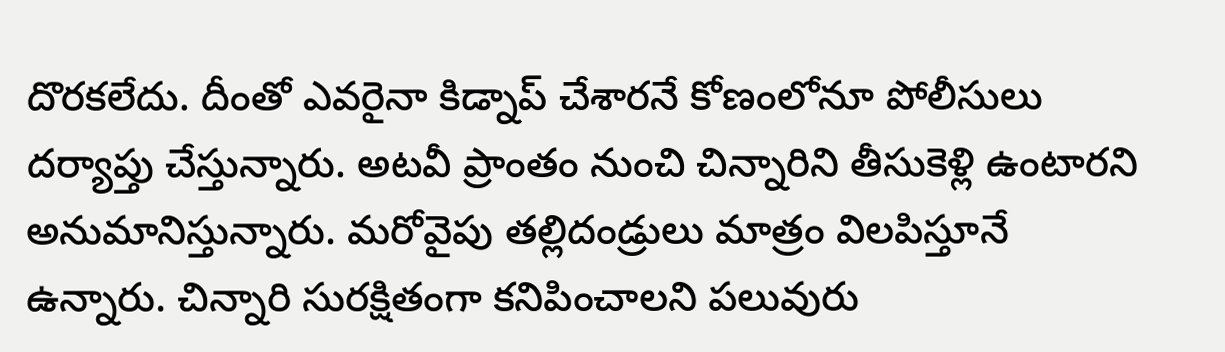దొరకలేదు. దీంతో ఎవరైనా కిడ్నాప్ చేశారనే కోణంలోనూ పోలీసులు దర్యాప్తు చేస్తున్నారు. అటవీ ప్రాంతం నుంచి చిన్నారిని తీసుకెళ్లి ఉంటారని అనుమానిస్తున్నారు. మరోవైపు తల్లిదండ్రులు మాత్రం విలపిస్తూనే ఉన్నారు. చిన్నారి సురక్షితంగా కనిపించాలని పలువురు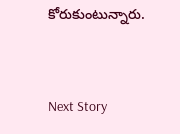కోరుకుంటున్నారు.


Next Story